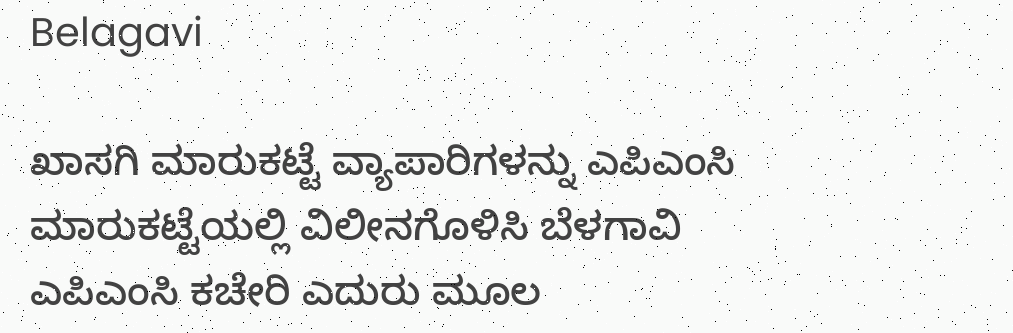Belagavi

ಖಾಸಗಿ ಮಾರುಕಟ್ಟೆ ವ್ಯಾಪಾರಿಗಳನ್ನು ಎಪಿಎಂಸಿ ಮಾರುಕಟ್ಟೆಯಲ್ಲಿ ವಿಲೀನಗೊಳಿಸಿ ಬೆಳಗಾವಿ ಎಪಿಎಂಸಿ ಕಚೇರಿ ಎದುರು ಮೂಲ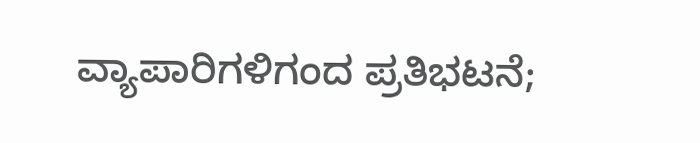ವ್ಯಾಪಾರಿಗಳಿಗಂದ ಪ್ರತಿಭಟನೆ;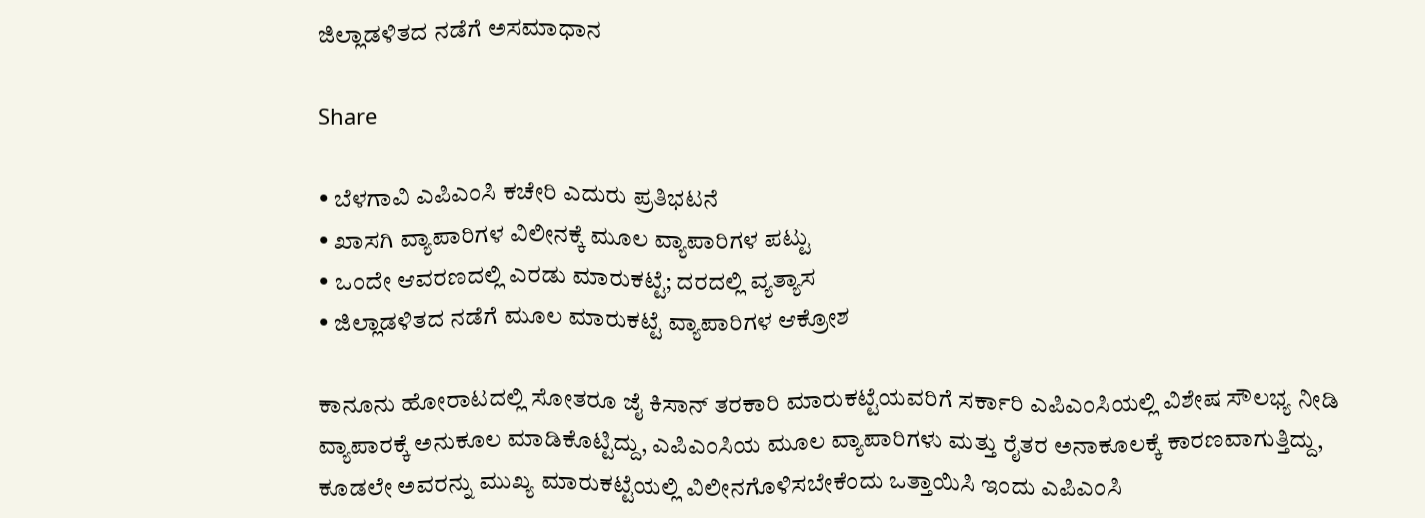ಜಿಲ್ಲಾಡಳಿತದ ನಡೆಗೆ ಅಸಮಾಧಾನ

Share

• ಬೆಳಗಾವಿ ಎಪಿಎಂಸಿ ಕಚೇರಿ ಎದುರು ಪ್ರತಿಭಟನೆ
• ಖಾಸಗಿ ವ್ಯಾಪಾರಿಗಳ ವಿಲೀನಕ್ಕೆ ಮೂಲ ವ್ಯಾಪಾರಿಗಳ ಪಟ್ಟು
• ಒಂದೇ ಆವರಣದಲ್ಲಿ ಎರಡು ಮಾರುಕಟ್ಟೆ; ದರದಲ್ಲಿ ವ್ಯತ್ಯಾಸ
• ಜಿಲ್ಲಾಡಳಿತದ ನಡೆಗೆ ಮೂಲ ಮಾರುಕಟ್ಟೆ ವ್ಯಾಪಾರಿಗಳ ಆಕ್ರೋಶ

ಕಾನೂನು ಹೋರಾಟದಲ್ಲಿ ಸೋತರೂ ಜೈ ಕಿಸಾನ್ ತರಕಾರಿ ಮಾರುಕಟ್ಟೆಯವರಿಗೆ ಸರ್ಕಾರಿ ಎಪಿಎಂಸಿಯಲ್ಲಿ ವಿಶೇಷ ಸೌಲಭ್ಯ ನೀಡಿ ವ್ಯಾಪಾರಕ್ಕೆ ಅನುಕೂಲ ಮಾಡಿಕೊಟ್ಟಿದ್ದು, ಎಪಿಎಂಸಿಯ ಮೂಲ ವ್ಯಾಪಾರಿಗಳು ಮತ್ತು ರೈತರ ಅನಾಕೂಲಕ್ಕೆ ಕಾರಣವಾಗುತ್ತಿದ್ದು, ಕೂಡಲೇ ಅವರನ್ನು ಮುಖ್ಯ ಮಾರುಕಟ್ಟೆಯಲ್ಲಿ ವಿಲೀನಗೊಳಿಸಬೇಕೆಂದು ಒತ್ತಾಯಿಸಿ ಇಂದು ಎಪಿಎಂಸಿ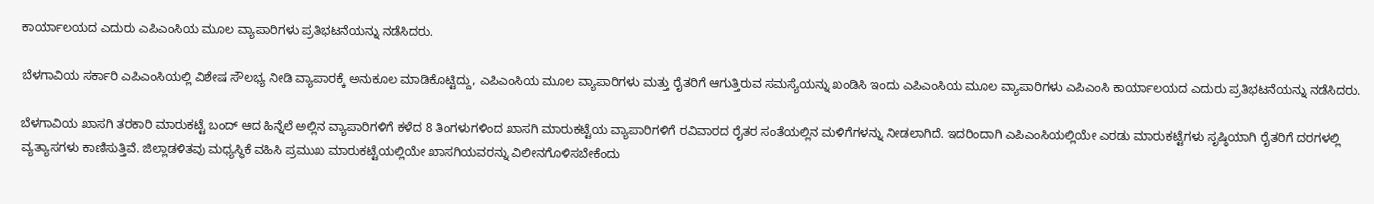ಕಾರ್ಯಾಲಯದ ಎದುರು ಎಪಿಎಂಸಿಯ ಮೂಲ ವ್ಯಾಪಾರಿಗಳು ಪ್ರತಿಭಟನೆಯನ್ನು ನಡೆಸಿದರು.

ಬೆಳಗಾವಿಯ ಸರ್ಕಾರಿ ಎಪಿಎಂಸಿಯಲ್ಲಿ ವಿಶೇಷ ಸೌಲಭ್ಯ ನೀಡಿ ವ್ಯಾಪಾರಕ್ಕೆ ಅನುಕೂಲ ಮಾಡಿಕೊಟ್ಟಿದ್ದು, ಎಪಿಎಂಸಿಯ ಮೂಲ ವ್ಯಾಪಾರಿಗಳು ಮತ್ತು ರೈತರಿಗೆ ಆಗುತ್ತಿರುವ ಸಮಸ್ಯೆಯನ್ನು ಖಂಡಿಸಿ ಇಂದು ಎಪಿಎಂಸಿಯ ಮೂಲ ವ್ಯಾಪಾರಿಗಳು ಎಪಿಎಂಸಿ ಕಾರ್ಯಾಲಯದ ಎದುರು ಪ್ರತಿಭಟನೆಯನ್ನು ನಡೆಸಿದರು.

ಬೆಳಗಾವಿಯ ಖಾಸಗಿ ತರಕಾರಿ ಮಾರುಕಟ್ಟೆ ಬಂದ್ ಆದ ಹಿನ್ನೆಲೆ ಅಲ್ಲಿನ ವ್ಯಾಪಾರಿಗಳಿಗೆ ಕಳೆದ 8 ತಿಂಗಳುಗಳಿಂದ ಖಾಸಗಿ ಮಾರುಕಟ್ಟೆಯ ವ್ಯಾಪಾರಿಗಳಿಗೆ ರವಿವಾರದ ರೈತರ ಸಂತೆಯಲ್ಲಿನ ಮಳಿಗೆಗಳನ್ನು ನೀಡಲಾಗಿದೆ. ಇದರಿಂದಾಗಿ ಎಪಿಎಂಸಿಯಲ್ಲಿಯೇ ಎರಡು ಮಾರುಕಟ್ಟೆಗಳು ಸೃಷ್ಠಿಯಾಗಿ ರೈತರಿಗೆ ದರಗಳಲ್ಲಿ ವ್ಯತ್ಯಾಸಗಳು ಕಾಣಿಸುತ್ತಿವೆ. ಜಿಲ್ಲಾಡಳಿತವು ಮಧ್ಯಸ್ಥಿಕೆ ವಹಿಸಿ ಪ್ರಮುಖ ಮಾರುಕಟ್ಟೆಯಲ್ಲಿಯೇ ಖಾಸಗಿಯವರನ್ನು ವಿಲೀನಗೊಳಿಸಬೇಕೆಂದು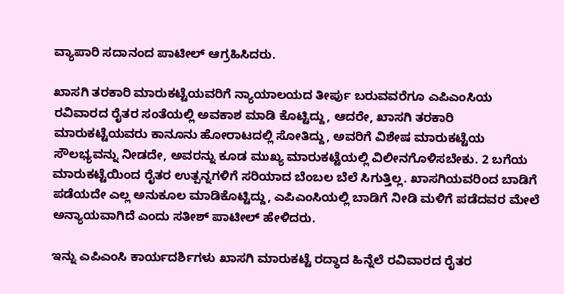ವ್ಯಾಪಾರಿ ಸದಾನಂದ ಪಾಟೀಲ್ ಆಗ್ರಹಿಸಿದರು.

ಖಾಸಗಿ ತರಕಾರಿ ಮಾರುಕಟ್ಟೆಯವರಿಗೆ ನ್ಯಾಯಾಲಯದ ತೀರ್ಪು ಬರುವವರೆಗೂ ಎಪಿಎಂಸಿಯ ರವಿವಾರದ ರೈತರ ಸಂತೆಯಲ್ಲಿ ಅವಕಾಶ ಮಾಡಿ ಕೊಟ್ಟಿದ್ದು, ಆದರೇ, ಖಾಸಗಿ ತರಕಾರಿ ಮಾರುಕಟ್ಟೆಯವರು ಕಾನೂನು ಹೋರಾಟದಲ್ಲಿ ಸೋತಿದ್ದು, ಅವರಿಗೆ ವಿಶೇಷ ಮಾರುಕಟ್ಟೆಯ ಸೌಲಭ್ಯವನ್ನು ನೀಡದೇ, ಅವರನ್ನು ಕೂಡ ಮುಖ್ಯ ಮಾರುಕಟ್ಟೆಯಲ್ಲಿ ವಿಲೀನಗೊಳಿಸಬೇಕು. 2 ಬಗೆಯ ಮಾರುಕಟ್ಟೆಯಿಂದ ರೈತರ ಉತ್ಪನ್ನಗಳಿಗೆ ಸರಿಯಾದ ಬೆಂಬಲ ಬೆಲೆ ಸಿಗುತ್ತಿಲ್ಲ. ಖಾಸಗಿಯವರಿಂದ ಬಾಡಿಗೆ ಪಡೆಯದೇ ಎಲ್ಲ ಅನುಕೂಲ ಮಾಡಿಕೊಟ್ಟಿದ್ದು, ಎಪಿಎಂಸಿಯಲ್ಲಿ ಬಾಡಿಗೆ ನೀಡಿ ಮಳಿಗೆ ಪಡೆದವರ ಮೇಲೆ ಅನ್ಯಾಯವಾಗಿದೆ ಎಂದು ಸತೀಶ್ ಪಾಟೀಲ್ ಹೇಳಿದರು.

ಇನ್ನು ಎಪಿಎಂಸಿ ಕಾರ್ಯದರ್ಶಿಗಳು ಖಾಸಗಿ ಮಾರುಕಟ್ಟೆ ರದ್ಧಾದ ಹಿನ್ನೆಲೆ ರವಿವಾರದ ರೈತರ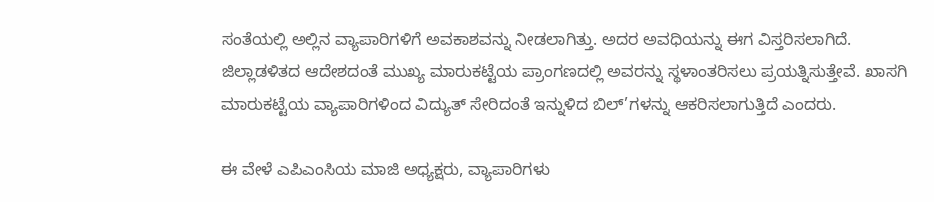ಸಂತೆಯಲ್ಲಿ ಅಲ್ಲಿನ ವ್ಯಾಪಾರಿಗಳಿಗೆ ಅವಕಾಶವನ್ನು ನೀಡಲಾಗಿತ್ತು. ಅದರ ಅವಧಿಯನ್ನು ಈಗ ವಿಸ್ತರಿಸಲಾಗಿದೆ. ಜಿಲ್ಲಾಡಳಿತದ ಆದೇಶದಂತೆ ಮುಖ್ಯ ಮಾರುಕಟ್ಟೆಯ ಪ್ರಾಂಗಣದಲ್ಲಿ ಅವರನ್ನು ಸ್ಥಳಾಂತರಿಸಲು ಪ್ರಯತ್ನಿಸುತ್ತೇವೆ. ಖಾಸಗಿ ಮಾರುಕಟ್ಟೆಯ ವ್ಯಾಪಾರಿಗಳಿಂದ ವಿದ್ಯುತ್ ಸೇರಿದಂತೆ ಇನ್ನುಳಿದ ಬಿಲ್’ಗಳನ್ನು ಆಕರಿಸಲಾಗುತ್ತಿದೆ ಎಂದರು.

ಈ ವೇಳೆ ಎಪಿಎಂಸಿಯ ಮಾಜಿ ಅಧ್ಯಕ್ಷರು, ವ್ಯಾಪಾರಿಗಳು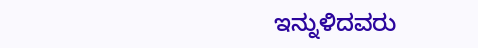ಇನ್ನುಳಿದವರು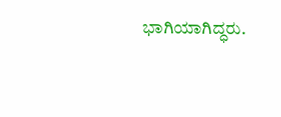ಭಾಗಿಯಾಗಿದ್ಧರು.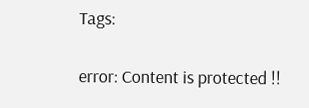Tags:

error: Content is protected !!